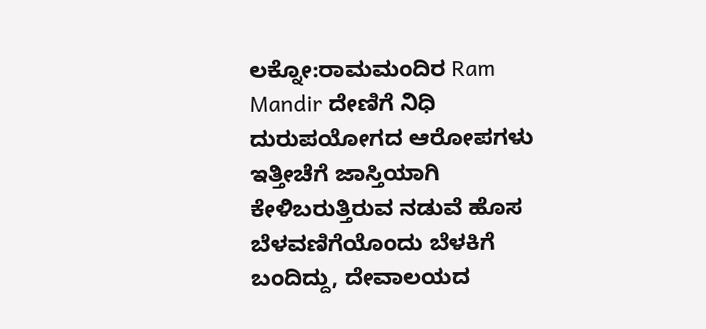ಲಕ್ನೋ:ರಾಮಮಂದಿರ Ram Mandir ದೇಣಿಗೆ ನಿಧಿ ದುರುಪಯೋಗದ ಆರೋಪಗಳು ಇತ್ತೀಚೆಗೆ ಜಾಸ್ತಿಯಾಗಿ ಕೇಳಿಬರುತ್ತಿರುವ ನಡುವೆ ಹೊಸ ಬೆಳವಣಿಗೆಯೊಂದು ಬೆಳಕಿಗೆ ಬಂದಿದ್ದು, ದೇವಾಲಯದ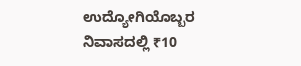ಉದ್ಯೋಗಿಯೊಬ್ಬರ ನಿವಾಸದಲ್ಲಿ ₹10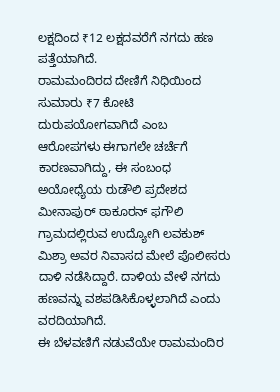ಲಕ್ಷದಿಂದ ₹12 ಲಕ್ಷದವರೆಗೆ ನಗದು ಹಣ ಪತ್ತೆಯಾಗಿದೆ.
ರಾಮಮಂದಿರದ ದೇಣಿಗೆ ನಿಧಿಯಿಂದ ಸುಮಾರು ₹7 ಕೋಟಿ ದುರುಪಯೋಗವಾಗಿದೆ ಎಂಬ ಆರೋಪಗಳು ಈಗಾಗಲೇ ಚರ್ಚೆಗೆ ಕಾರಣವಾಗಿದ್ದು, ಈ ಸಂಬಂಧ ಅಯೋಧ್ಯೆಯ ರುಡೌಲಿ ಪ್ರದೇಶದ ಮೀನಾಪುರ್ ಠಾಕೂರನ್ ಫಗೌಲಿ ಗ್ರಾಮದಲ್ಲಿರುವ ಉದ್ಯೋಗಿ ಲವಕುಶ್ ಮಿಶ್ರಾ ಅವರ ನಿವಾಸದ ಮೇಲೆ ಪೊಲೀಸರು ದಾಳಿ ನಡೆಸಿದ್ದಾರೆ. ದಾಳಿಯ ವೇಳೆ ನಗದು ಹಣವನ್ನು ವಶಪಡಿಸಿಕೊಳ್ಳಲಾಗಿದೆ ಎಂದು ವರದಿಯಾಗಿದೆ.
ಈ ಬೆಳವಣಿಗೆ ನಡುವೆಯೇ ರಾಮಮಂದಿರ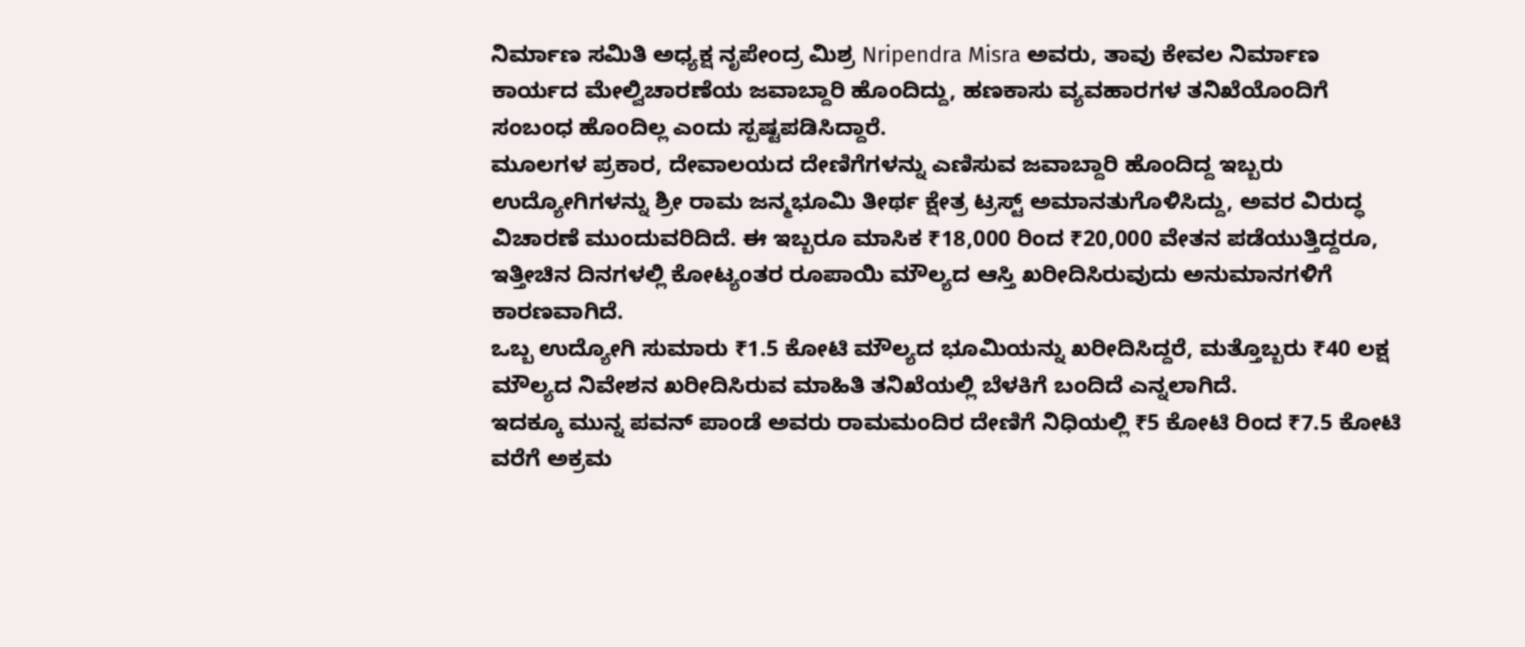ನಿರ್ಮಾಣ ಸಮಿತಿ ಅಧ್ಯಕ್ಷ ನೃಪೇಂದ್ರ ಮಿಶ್ರ Nripendra Misra ಅವರು, ತಾವು ಕೇವಲ ನಿರ್ಮಾಣ ಕಾರ್ಯದ ಮೇಲ್ವಿಚಾರಣೆಯ ಜವಾಬ್ದಾರಿ ಹೊಂದಿದ್ದು, ಹಣಕಾಸು ವ್ಯವಹಾರಗಳ ತನಿಖೆಯೊಂದಿಗೆ ಸಂಬಂಧ ಹೊಂದಿಲ್ಲ ಎಂದು ಸ್ಪಷ್ಟಪಡಿಸಿದ್ದಾರೆ.
ಮೂಲಗಳ ಪ್ರಕಾರ, ದೇವಾಲಯದ ದೇಣಿಗೆಗಳನ್ನು ಎಣಿಸುವ ಜವಾಬ್ದಾರಿ ಹೊಂದಿದ್ದ ಇಬ್ಬರು ಉದ್ಯೋಗಿಗಳನ್ನು ಶ್ರೀ ರಾಮ ಜನ್ಮಭೂಮಿ ತೀರ್ಥ ಕ್ಷೇತ್ರ ಟ್ರಸ್ಟ್ ಅಮಾನತುಗೊಳಿಸಿದ್ದು, ಅವರ ವಿರುದ್ಧ ವಿಚಾರಣೆ ಮುಂದುವರಿದಿದೆ. ಈ ಇಬ್ಬರೂ ಮಾಸಿಕ ₹18,000 ರಿಂದ ₹20,000 ವೇತನ ಪಡೆಯುತ್ತಿದ್ದರೂ, ಇತ್ತೀಚಿನ ದಿನಗಳಲ್ಲಿ ಕೋಟ್ಯಂತರ ರೂಪಾಯಿ ಮೌಲ್ಯದ ಆಸ್ತಿ ಖರೀದಿಸಿರುವುದು ಅನುಮಾನಗಳಿಗೆ ಕಾರಣವಾಗಿದೆ.
ಒಬ್ಬ ಉದ್ಯೋಗಿ ಸುಮಾರು ₹1.5 ಕೋಟಿ ಮೌಲ್ಯದ ಭೂಮಿಯನ್ನು ಖರೀದಿಸಿದ್ದರೆ, ಮತ್ತೊಬ್ಬರು ₹40 ಲಕ್ಷ ಮೌಲ್ಯದ ನಿವೇಶನ ಖರೀದಿಸಿರುವ ಮಾಹಿತಿ ತನಿಖೆಯಲ್ಲಿ ಬೆಳಕಿಗೆ ಬಂದಿದೆ ಎನ್ನಲಾಗಿದೆ.
ಇದಕ್ಕೂ ಮುನ್ನ ಪವನ್ ಪಾಂಡೆ ಅವರು ರಾಮಮಂದಿರ ದೇಣಿಗೆ ನಿಧಿಯಲ್ಲಿ ₹5 ಕೋಟಿ ರಿಂದ ₹7.5 ಕೋಟಿ ವರೆಗೆ ಅಕ್ರಮ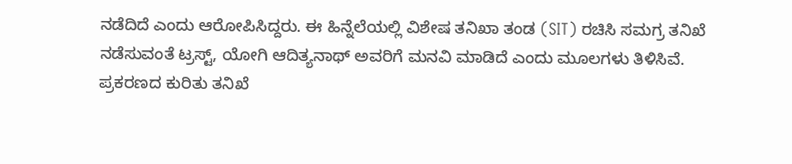ನಡೆದಿದೆ ಎಂದು ಆರೋಪಿಸಿದ್ದರು. ಈ ಹಿನ್ನೆಲೆಯಲ್ಲಿ ವಿಶೇಷ ತನಿಖಾ ತಂಡ (SIT) ರಚಿಸಿ ಸಮಗ್ರ ತನಿಖೆ ನಡೆಸುವಂತೆ ಟ್ರಸ್ಟ್, ಯೋಗಿ ಆದಿತ್ಯನಾಥ್ ಅವರಿಗೆ ಮನವಿ ಮಾಡಿದೆ ಎಂದು ಮೂಲಗಳು ತಿಳಿಸಿವೆ.
ಪ್ರಕರಣದ ಕುರಿತು ತನಿಖೆ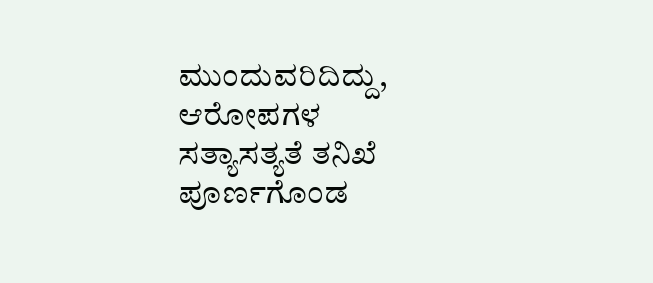ಮುಂದುವರಿದಿದ್ದು, ಆರೋಪಗಳ ಸತ್ಯಾಸತ್ಯತೆ ತನಿಖೆ ಪೂರ್ಣಗೊಂಡ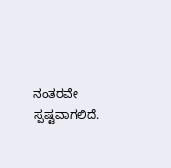ನಂತರವೇ ಸ್ಪಷ್ಟವಾಗಲಿದೆ.